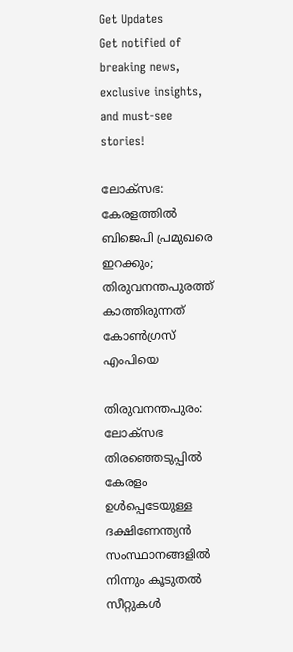Get Updates
Get notified of breaking news, exclusive insights, and must-see stories!

ലോക്സഭ: കേരളത്തില്‍ ബിജെപി പ്രമുഖരെ ഇറക്കും; തിരുവനന്തപുരത്ത് കാത്തിരുന്നത് കോണ്‍ഗ്രസ് എംപിയെ

തിരുവനന്തപുരം: ലോക്സഭ തിരഞ്ഞെടുപ്പില്‍ കേരളം ഉള്‍പ്പെടേയുള്ള ദക്ഷിണേന്ത്യന്‍ സംസ്ഥാനങ്ങളില്‍ നിന്നും കൂടുതല്‍ സീറ്റുകള്‍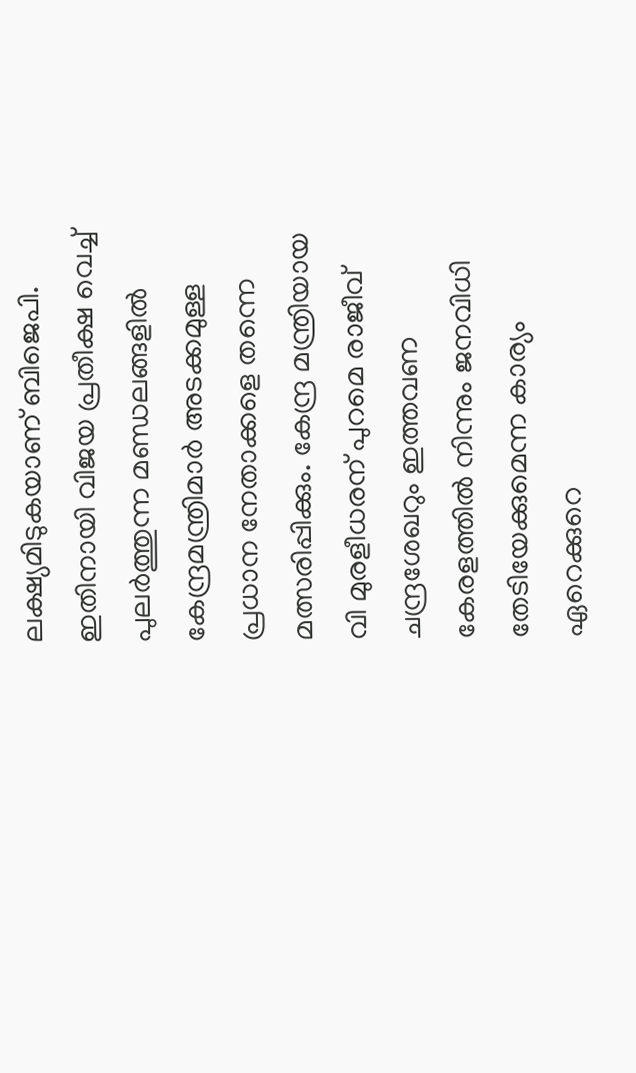ലക്ഷ്യമിടുകയാണ് ബിജെപി. ഇതിനായി വിജയ പ്രതീക്ഷ വെച്ച് പുലർത്തുന്ന മണ്ഡലങ്ങളില്‍ കേന്ദ്രമന്ത്രിമാർ അടക്കമുള്ള പ്രധാന നേതാക്കളെ തന്നെ മത്സരിപ്പിക്കും. കേന്ദ്ര മന്ത്രിയായ വി മുരളീധരന് പുറമെ രാജീവ് ചന്ദ്രശേഖറും ഇത്തവണ കേരളത്തില്‍ നിന്നും ജനവിധി തേടിയേക്കുമെന്ന കാര്യം ഏറെക്കുറെ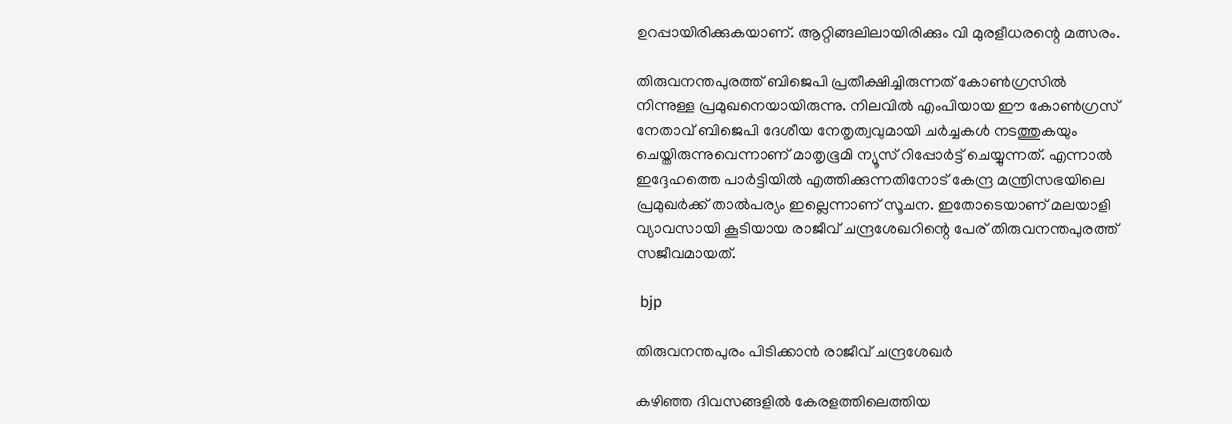ഉറപ്പായിരിക്കുകയാണ്. ആറ്റിങ്ങലിലായിരിക്കും വി മുരളീധരന്റെ മത്സരം.

തിരുവനന്തപുരത്ത് ബിജെപി പ്രതീക്ഷിച്ചിരുന്നത് കോണ്‍ഗ്രസില്‍ നിന്നുള്ള പ്രമുഖനെയായിരുന്നു. നിലവില്‍ എംപിയായ ഈ കോണ്‍ഗ്രസ് നേതാവ് ബിജെപി ദേശീയ നേതൃത്വവുമായി ചർച്ചകള്‍ നടത്തുകയും ചെയ്തിരുന്നുവെന്നാണ് മാതൃഭൂമി ന്യൂസ് റിപ്പോർട്ട് ചെയ്യുന്നത്. എന്നാല്‍ ഇദ്ദേഹത്തെ പാർട്ടിയില്‍ എത്തിക്കുന്നതിനോട് കേന്ദ്ര മന്ത്രിസഭയിലെ പ്രമുഖർക്ക് താല്‍പര്യം ഇല്ലെന്നാണ് സൂചന. ഇതോടെയാണ് മലയാളി വ്യാവസായി കൂടിയായ രാജീവ് ചന്ദ്രശേഖറിന്റെ പേര് തിരുവനന്തപുരത്ത് സജീവമായത്.

 bjp

തിരുവനന്തപുരം പിടിക്കാന്‍ രാജീവ് ചന്ദ്രശേഖർ

കഴിഞ്ഞ ദിവസങ്ങളില്‍ കേരളത്തിലെത്തിയ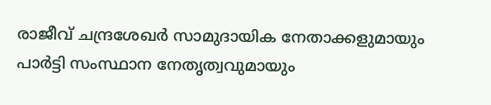രാജീവ് ചന്ദ്രശേഖർ സാമുദായിക നേതാക്കളുമായും പാർട്ടി സംസ്ഥാന നേതൃത്വവുമായും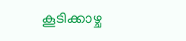കൂടിക്കാഴ്ച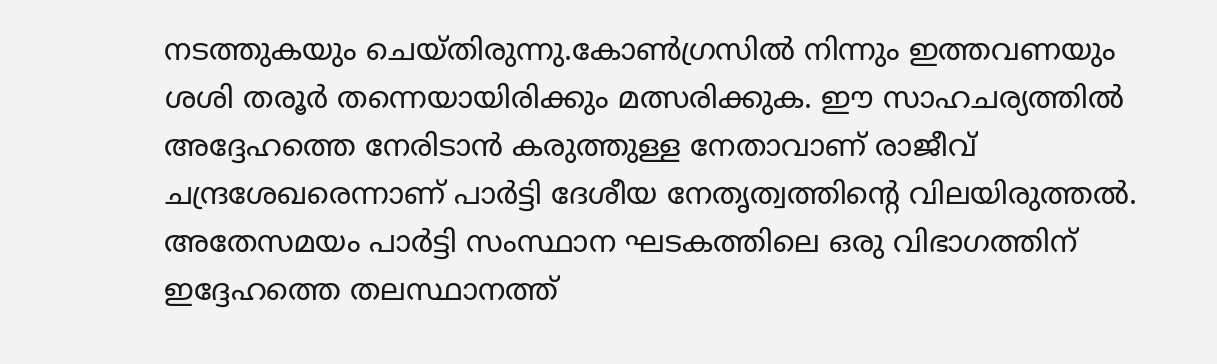നടത്തുകയും ചെയ്തിരുന്നു.കോണ്‍ഗ്രസില്‍ നിന്നും ഇത്തവണയും ശശി തരൂർ തന്നെയായിരിക്കും മത്സരിക്കുക. ഈ സാഹചര്യത്തില്‍ അദ്ദേഹത്തെ നേരിടാന്‍ കരുത്തുള്ള നേതാവാണ് രാജീവ് ചന്ദ്രശേഖരെന്നാണ് പാർട്ടി ദേശീയ നേതൃത്വത്തിന്റെ വിലയിരുത്തല്‍. അതേസമയം പാർട്ടി സംസ്ഥാന ഘടകത്തിലെ ഒരു വിഭാഗത്തിന് ഇദ്ദേഹത്തെ തലസ്ഥാനത്ത്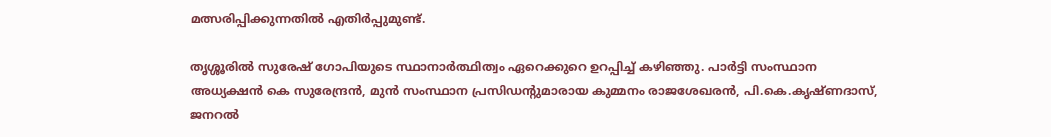മത്സരിപ്പിക്കുന്നതില്‍ എതിർപ്പുമുണ്ട്.

തൃശ്ശൂരില്‍ സുരേഷ് ഗോപിയുടെ സ്ഥാനാർത്ഥിത്വം ഏറെക്കുറെ ഉറപ്പിച്ച് കഴിഞ്ഞു. പാർട്ടി സംസ്ഥാന അധ്യക്ഷന്‍ കെ സുരേന്ദ്രന്‍, മുൻ സംസ്ഥാന പ്രസിഡന്റുമാരായ കുമ്മനം രാജശേഖരൻ, പി.കെ.കൃഷ്ണദാസ്, ജനറല്‍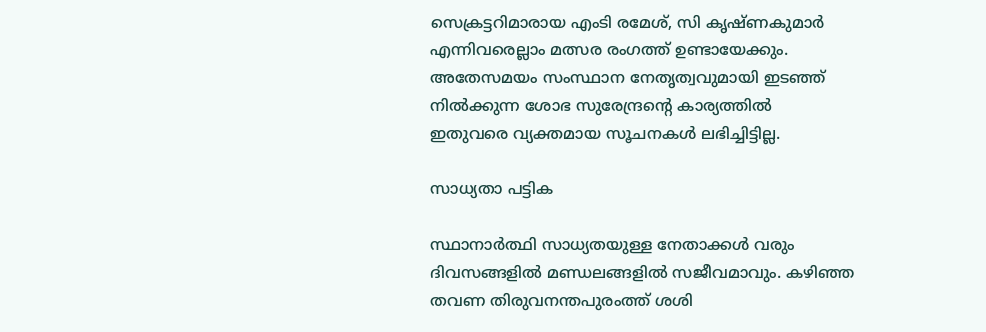സെക്രട്ടറിമാരായ എംടി രമേശ്, സി കൃഷ്ണകുമാർ എന്നിവരെല്ലാം മത്സര രംഗത്ത് ഉണ്ടായേക്കും. അതേസമയം സംസ്ഥാന നേതൃത്വവുമായി ഇടഞ്ഞ് നില്‍ക്കുന്ന ശോഭ സുരേന്ദ്രന്റെ കാര്യത്തില്‍ ഇതുവരെ വ്യക്തമായ സൂചനകള്‍ ലഭിച്ചിട്ടില്ല.

സാധ്യതാ പട്ടിക

സ്ഥാനാർത്ഥി സാധ്യതയുള്ള നേതാക്കള്‍ വരും ദിവസങ്ങളില്‍ മണ്ഡലങ്ങളില്‍ സജീവമാവും. കഴിഞ്ഞ തവണ തിരുവനന്തപുരംത്ത് ശശി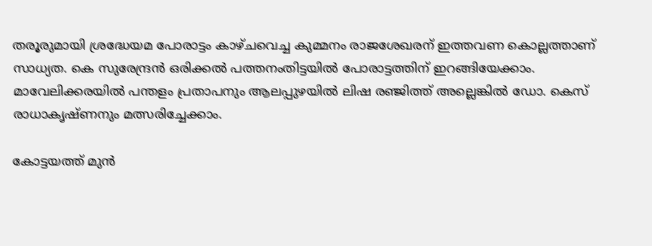തരൂരുമായി ശ്രദ്ധേയമ പോരാട്ടം കാഴ്ചവെച്ച കുമ്മനം രാജശേഖരന് ഇത്തവണ കൊല്ലത്താണ് സാധ്യത. കെ സുരേന്ദ്രന്‍ ഒരിക്കല്‍ പത്തനംതിട്ടയില്‍ പോരാട്ടത്തിന് ഇറങ്ങിയേക്കാം. മാവേലിക്കരയില്‍ പന്തളം പ്രതാപനും ആലപ്പുഴയില്‍ ലിഷ രഞ്ജിത്ത് അല്ലെങ്കില്‍ ഡോ. കെസ് രാധാകൃഷ്ണനും മത്സരിച്ചേക്കാം.

കോട്ടയത്ത് മുന്‍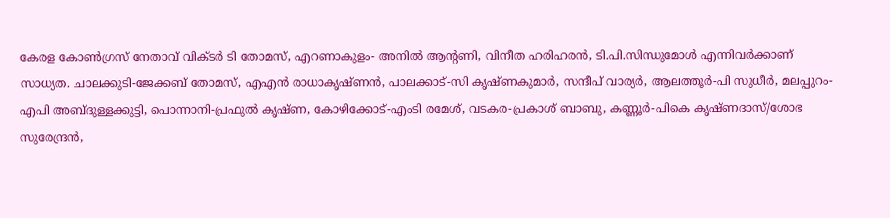കേരള കോണ്‍ഗ്രസ് നേതാവ് വിക്ടർ ടി തോമസ്, എറണാകുളം- അനില്‍ ആന്റണി, വിനീത ഹരിഹരൻ, ടി.പി.സിന്ധുമോൾ എന്നിവർക്കാണ് സാധ്യത. ചാലക്കുടി-ജേക്കബ് തോമസ്, എഎൻ രാധാകൃഷ്ണൻ, പാലക്കാട്-സി കൃഷ്ണകുമാർ, സന്ദീപ് വാര്യർ, ആലത്തൂർ-പി സുധീർ, മലപ്പുറം-എപി അബ്ദുള്ളക്കുട്ടി, പൊന്നാനി-പ്രഫുൽ കൃഷ്ണ, കോഴിക്കോട്-എംടി രമേശ്, വടകര-പ്രകാശ് ബാബു, കണ്ണൂർ-പികെ കൃഷ്ണദാസ്/ശോഭ സുരേന്ദ്രന്‍,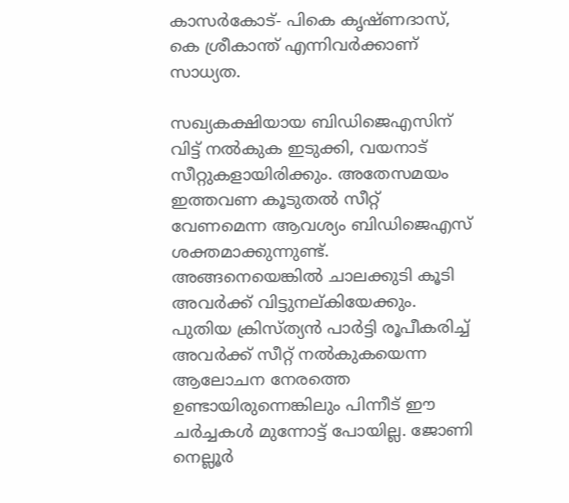കാസർകോട്- പികെ കൃഷ്ണദാസ്, കെ ശ്രീകാന്ത് എന്നിവർക്കാണ് സാധ്യത.

സഖ്യകക്ഷിയായ ബിഡിജെഎസിന് വിട്ട് നല്‍കുക ഇടുക്കി, വയനാട് സീറ്റുകളായിരിക്കും. അതേസമയം ഇത്തവണ കൂടുതല്‍ സീറ്റ് വേണമെന്ന ആവശ്യം ബിഡിജെഎസ് ശക്തമാക്കുന്നുണ്ട്. അങ്ങനെയെങ്കില്‍ ചാലക്കുടി കൂടി അവർക്ക് വിട്ടുനല്കിയേക്കും. പുതിയ ക്രിസ്ത്യന്‍ പാർട്ടി രൂപീകരിച്ച് അവർക്ക് സീറ്റ് നല്‍കുകയെന്ന ആലോചന നേരത്തെ ഉണ്ടായിരുന്നെങ്കിലും പിന്നീട് ഈ ചർച്ചകള്‍ മുന്നോട്ട് പോയില്ല. ജോണി നെല്ലൂർ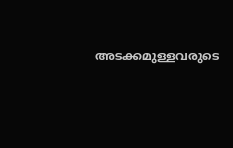അടക്കമുള്ളവരുടെ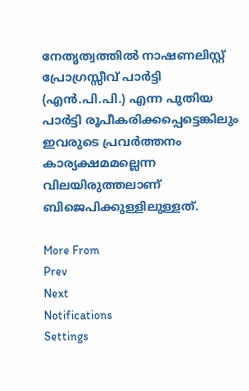നേതൃത്വത്തില്‍ നാഷണലിസ്റ്റ് പ്രോഗ്രസ്സീവ് പാര്‍ട്ടി (എന്‍.പി.പി.) എന്ന പുതിയ പാർട്ടി രൂപീകരിക്കപ്പെട്ടെങ്കിലും ഇവരുടെ പ്രവർത്തനം കാര്യക്ഷമമല്ലെന്ന വിലയിരുത്തലാണ് ബിജെപിക്കുള്ളിലുള്ളത്.

More From
Prev
Next
Notifications
Settings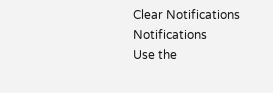Clear Notifications
Notifications
Use the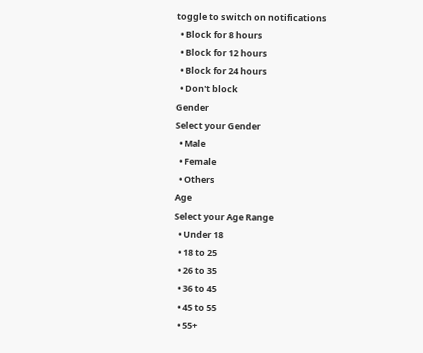toggle to switch on notifications
  • Block for 8 hours
  • Block for 12 hours
  • Block for 24 hours
  • Don't block
Gender
Select your Gender
  • Male
  • Female
  • Others
Age
Select your Age Range
  • Under 18
  • 18 to 25
  • 26 to 35
  • 36 to 45
  • 45 to 55
  • 55+